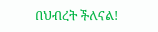በህብረት ችለናል!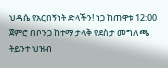ህዳሴ የአርበኝነት ድላችን! ነጋ ከጠዋቱ 12:00 ጀምሮ በቦንጋ ከተማ ታላቅ የደስታ መግለጫ ትይንተ ህዝብ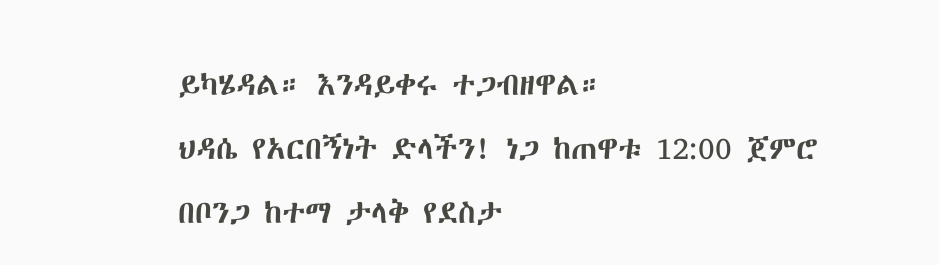ይካሄዳል። እንዳይቀሩ ተጋብዘዋል።
ህዳሴ የአርበኝነት ድላችን! ነጋ ከጠዋቱ 12:00 ጀምሮ በቦንጋ ከተማ ታላቅ የደስታ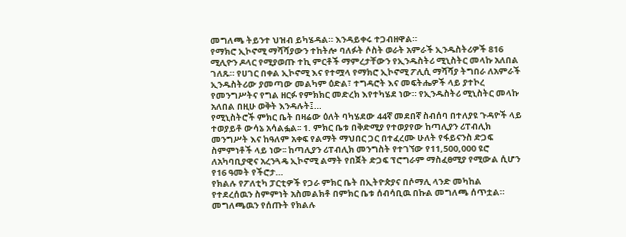መግለጫ ትይንተ ህዝብ ይካሄዳል። እንዳይቀሩ ተጋብዘዋል።
የማክሮ ኢኮኖሚ ማሻሻያውን ተከትሎ ባለፉት ሶስት ወራት አምራች ኢንዱስትሪዎች 816 ሚሊዮን ዶላር የሚያወጡ ተኪ ምርቶች ማምረታቸውን የኢንዱስትሪ ሚኒስትር መላኩ አለበል ገለጹ። የሀገር በቀል ኢኮኖሚ እና የተሟላ የማክሮ ኢኮኖሚ ፖሊሲ ማሻሻያ ትግበራ ለአምራች ኢንዱስትሪው ያመጣው መልካም ዕድል፣ ተግዳሮት እና መፍትሔዎች ላይ ያተኮረ የመንግሥትና የግል ዘርፉ የምክክር መድረክ እየተካሄደ ነው። የኢንዱስትሪ ሚኒስትር መላኩ አለበል በዚሁ ወቅት እንዳሉት፤…
የሚኒስትሮች ምክር ቤት በዛሬው ዕለት ባካሄደው 44ኛ መደበኛ ስብሰባ በተለያዩ ጉዳዮች ላይ ተወያይቶ ውሳኔ አሳልፏል፡፡ 1. ምክር ቤቱ በቅድሚያ የተወያየው ከጣሊያን ሪፐብሊክ መንግሥት እና ከዓለም አቀፍ የልማት ማህበር ጋር በተፈረሙ ሁለት የፋይናንስ ድጋፍ ስምምነቶች ላይ ነው፡፡ ከጣሊያን ሪፐብሊክ መንግስት የተገኘው የ11,500,000 ዩሮ ለአካባቢያዊና አረንጓዴ ኢኮኖሚ ልማት የበጀት ድጋፍ ፕሮግራም ማስፈፀሚያ የሚውል ሲሆን የ16 ዓመት የችሮታ…
የክልሉ የፖለቲካ ፓርቲዎች የጋራ ምክር ቤት በኢትዮጵያና በሶማሊ ላንድ መካከል የተደረሰዉን ስምምነት አስመልክቶ በምክር ቤቱ ሰብሳቢዉ በኩል መግለጫ ሰጥቷል። መግለጫዉን የሰጡት የክልሉ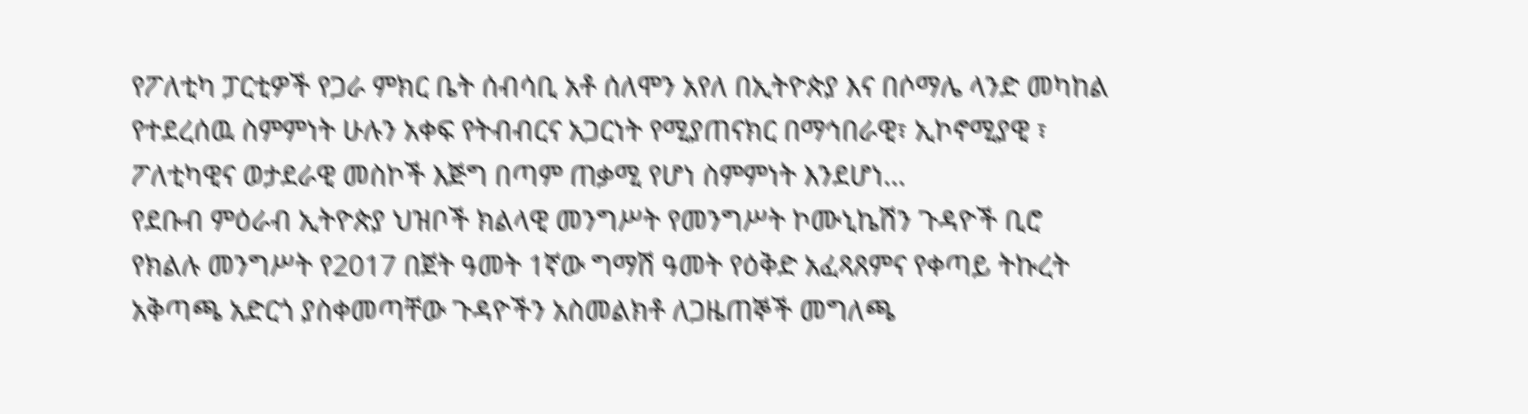የፖለቲካ ፓርቲዎች የጋራ ምክር ቤት ሰብሳቢ አቶ ሰለሞን አየለ በኢትዮጵያ እና በሶማሌ ላንድ መካከል የተደረሰዉ ስምምነት ሁሉን አቀፍ የትብብርና አጋርነት የሚያጠናክር በማኅበራዊ፣ ኢኮኖሚያዊ ፣ ፖለቲካዊና ወታደራዊ መስኮች እጅግ በጣም ጠቃሚ የሆነ ስምምነት እንደሆነ…
የደቡብ ምዕራብ ኢትዮጵያ ህዝቦች ክልላዊ መንግሥት የመንግሥት ኮሙኒኬሽን ጉዳዮች ቢሮ የክልሉ መንግሥት የ2017 በጀት ዓመት 1ኛው ግማሽ ዓመት የዕቅድ አፈጻጸምና የቀጣይ ትኩረት አቅጣጫ አድርጎ ያስቀመጣቸው ጉዳዮችን አስመልክቶ ለጋዜጠኞች መግለጫ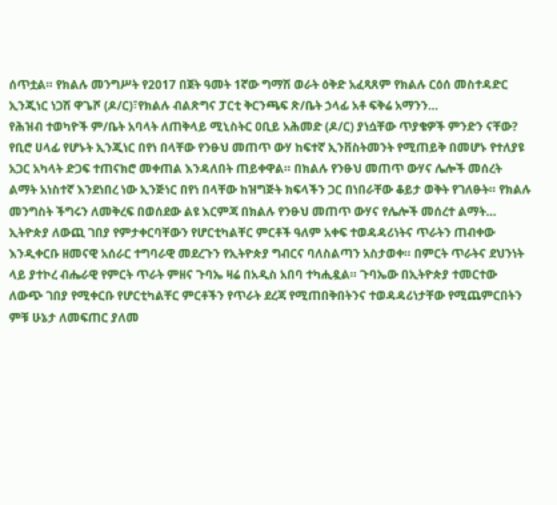ሰጥቷል። የክልሉ መንግሥት የ2017 በጀት ዓመት 1ኛው ግማሽ ወራት ዕቅድ አፈጻጸም የክልሉ ርዕሰ መስተዳድር ኢንጂነር ነጋሽ ዋጌሾ (ዶ/ር)፣የክልሉ ብልጽግና ፓርቲ ቅርንጫፍ ጽ/ቤት ኃላፊ አቶ ፍቅሬ አማንን…
የሕዝብ ተወካዮች ም/ቤት አባላት ለጠቅላይ ሚኒስትር ዐቢይ አሕመድ (ዶ/ር) ያነሷቸው ጥያቄዎች ምንድን ናቸው?
የቢሮ ሀላፊ የሆኑት ኢንጂነር በየነ በላቸው የንፁህ መጠጥ ውሃ ከፍተኛ ኢንቨስትመንት የሚጠይቅ በመሆኑ የተለያዩ አጋር አካላት ድጋፍ ተጠናክሮ መቀጠል እንዳለበት ጠይቀዋል። በክልሉ የንፁህ መጠጥ ውሃና ሌሎች መሰረት ልማት አነስተኛ እንደነበረ ነው ኢንጅነር በየነ በላቸው ከዝግጅት ክፍላችን ጋር በነበራቸው ቆይታ ወቅት የገለፁት። የክልሉ መንግስት ችግሩን ለመቅረፍ በወሰደው ልዩ እርምጃ በክልሉ የንፁህ መጠጥ ውሃና የሌሎች መሰረተ ልማት…
ኢትዮጵያ ለውጪ ገበያ የምታቀርባቸውን የሆርቲካልቸር ምርቶች ዓለም አቀፍ ተወዳዳሪነትና ጥራትን ጠብቀው እንዲቀርቡ ዘመናዊ አሰራር ተግባራዊ መደረጉን የኢትዮጵያ ግብርና ባለስልጣን አስታወቀ። በምርት ጥራትና ደህንነት ላይ ያተኮረ ብሔራዊ የምርት ጥራት ምዘና ጉባኤ ዛሬ በአዲስ አበባ ተካሒዷል። ጉባኤው በኢትዮጵያ ተመርተው ለውጭ ገበያ የሚቀርቡ የሆርቲካልቸር ምርቶችን የጥራት ደረጃ የሚጠበቅበትንና ተወዳዳሪነታቸው የሚጨምርበትን ምቹ ሁኔታ ለመፍጠር ያለመ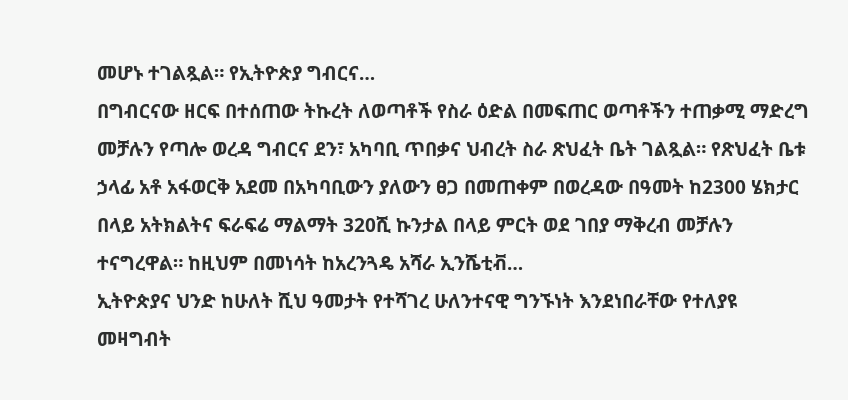መሆኑ ተገልጿል። የኢትዮጵያ ግብርና…
በግብርናው ዘርፍ በተሰጠው ትኩረት ለወጣቶች የስራ ዕድል በመፍጠር ወጣቶችን ተጠቃሚ ማድረግ መቻሉን የጣሎ ወረዳ ግብርና ደን፣ አካባቢ ጥበቃና ህብረት ስራ ጽህፈት ቤት ገልጿል። የጽህፈት ቤቱ ኃላፊ አቶ አፋወርቅ አደመ በአካባቢውን ያለውን ፀጋ በመጠቀም በወረዳው በዓመት ከ2300 ሄክታር በላይ አትክልትና ፍራፍሬ ማልማት 320ሺ ኩንታል በላይ ምርት ወደ ገበያ ማቅረብ መቻሉን ተናግረዋል። ከዚህም በመነሳት ከአረንጓዴ አሻራ ኢንሼቲቭ…
ኢትዮጵያና ህንድ ከሁለት ሺህ ዓመታት የተሻገረ ሁለንተናዊ ግንኙነት እንደነበራቸው የተለያዩ መዛግብት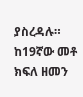ያስረዳሉ። ከ19ኛው መቶ ክፍለ ዘመን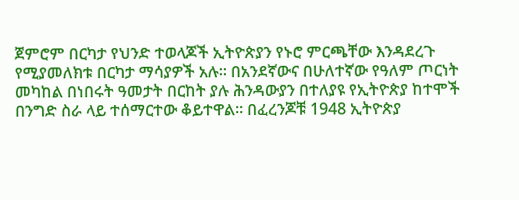ጀምሮም በርካታ የህንድ ተወላጆች ኢትዮጵያን የኑሮ ምርጫቸው እንዳደረጉ የሚያመለክቱ በርካታ ማሳያዎች አሉ። በአንደኛውና በሁለተኛው የዓለም ጦርነት መካከል በነበሩት ዓመታት በርከት ያሉ ሕንዳውያን በተለያዩ የኢትዮጵያ ከተሞች በንግድ ስራ ላይ ተሰማርተው ቆይተዋል፡፡ በፈረንጆቹ 1948 ኢትዮጵያ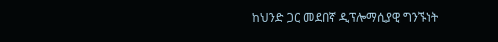ከህንድ ጋር መደበኛ ዲፕሎማሲያዊ ግንኙነት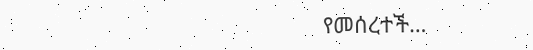የመሰረተች…